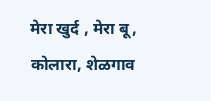मेरा खुर्द , मेरा बू, कोलारा, शेळगाव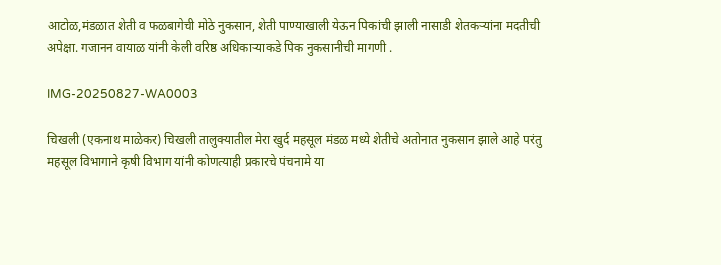आटोळ,मंडळात शेती व फळबागेची मोठे नुकसान, शेती पाण्याखाली येऊन पिकांची झाली नासाडी शेतकऱ्यांना मदतीची अपेक्षा. गजानन वायाळ यांनी केली वरिष्ठ अधिकाऱ्याकडे पिक नुकसानीची मागणी .

IMG-20250827-WA0003

चिखली (एकनाथ माळेकर) चिखली तालुक्यातील मेरा खुर्द महसूल मंडळ मध्ये शेतीचे अतोनात नुकसान झाले आहे परंतु महसूल विभागाने कृषी विभाग यांनी कोणत्याही प्रकारचे पंचनामे या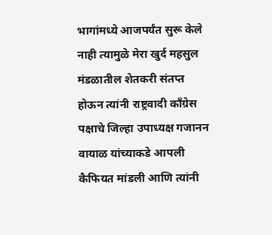भागांमध्ये आजपर्यंत सुरू केले नाही त्यामुळे मेरा खुर्द महसुल मंडळातील शेतकरी संतप्त होऊन त्यांनी राष्ट्रवादी काँग्रेस पक्षाचे जिल्हा उपाध्यक्ष गजानन वायाळ यांच्याकडे आपली कैफियत मांडली आणि त्यांनी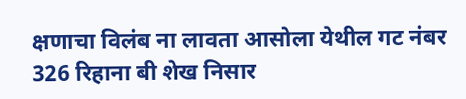क्षणाचा विलंब ना लावता आसोला येथील गट नंबर 326 रिहाना बी शेख निसार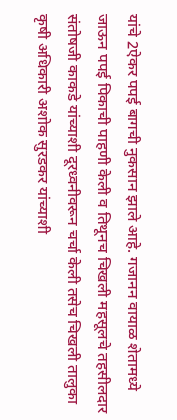यांचे 2ऐकर पपई बागची नुकसान झाले आहे. गजानन वायाळ शेतामध्ये जाऊन पपई पिकाची पाहणी केली व तिथूनच चिखली महसूलचे तहसीलदार संतोषजी काकडे यांच्याशी दूरध्वनीवरून चर्चा केली तसेच चिखली तालुका कृषी अधिकारी अशोक सुरडकर यांच्याशी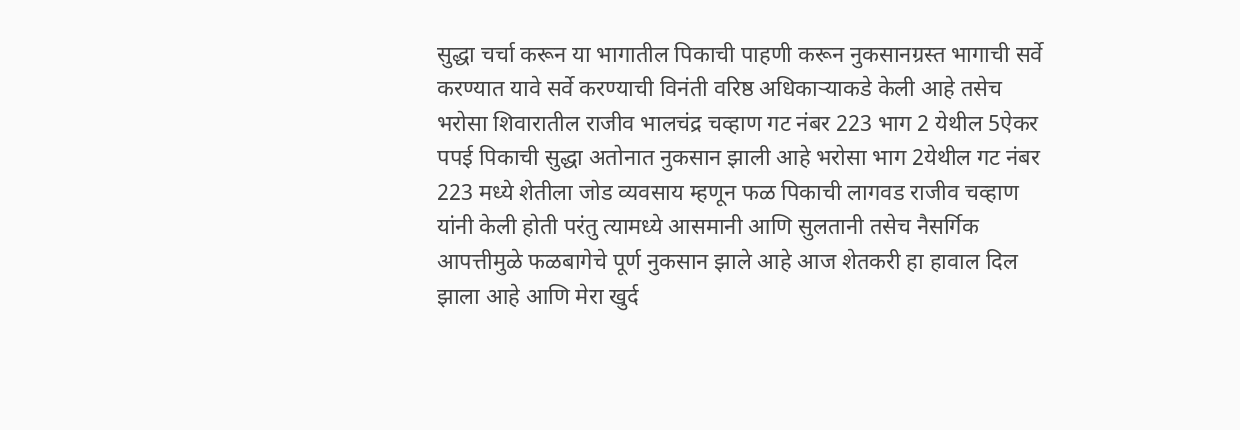सुद्धा चर्चा करून या भागातील पिकाची पाहणी करून नुकसानग्रस्त भागाची सर्वे करण्यात यावे सर्वे करण्याची विनंती वरिष्ठ अधिकाऱ्याकडे केली आहे तसेच भरोसा शिवारातील राजीव भालचंद्र चव्हाण गट नंबर 223 भाग 2 येथील 5ऐकर पपई पिकाची सुद्धा अतोनात नुकसान झाली आहे भरोसा भाग 2येथील गट नंबर 223 मध्ये शेतीला जोड व्यवसाय म्हणून फळ पिकाची लागवड राजीव चव्हाण यांनी केली होती परंतु त्यामध्ये आसमानी आणि सुलतानी तसेच नैसर्गिक आपत्तीमुळे फळबागेचे पूर्ण नुकसान झाले आहे आज शेतकरी हा हावाल दिल झाला आहे आणि मेरा खुर्द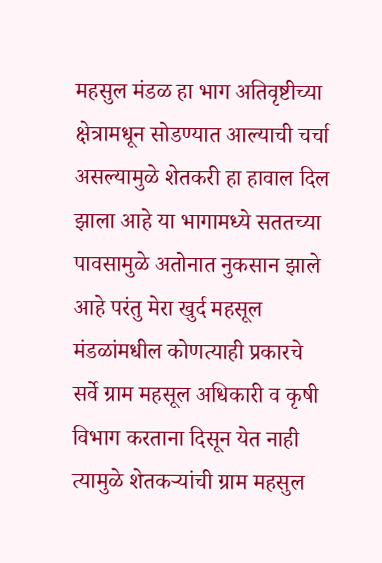महसुल मंडळ हा भाग अतिवृष्टीच्या क्षेत्रामधून सोडण्यात आल्याची चर्चा असल्यामुळे शेतकरी हा हावाल दिल झाला आहे या भागामध्ये सततच्या पावसामुळे अतोनात नुकसान झाले आहे परंतु मेरा खुर्द महसूल मंडळांमधील कोणत्याही प्रकारचे सर्वे ग्राम महसूल अधिकारी व कृषी विभाग करताना दिसून येत नाही त्यामुळे शेतकऱ्यांची ग्राम महसुल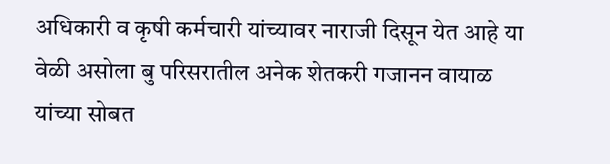अधिकारी व कृषी कर्मचारी यांच्यावर नाराजी दिसून येत आहे या वेळी असोला बु परिसरातील अनेक शेतकरी गजानन वायाळ यांच्या सोबत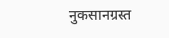नुकसानग्रस्त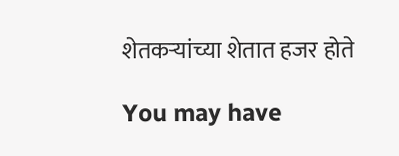शेतकऱ्यांच्या शेतात हजर होते

You may have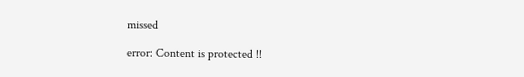missed

error: Content is protected !!